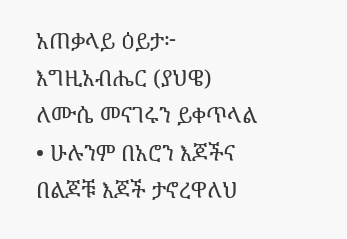አጠቃላይ ዕይታ፦
እግዚአብሔር (ያህዌ) ለሙሴ መናገሩን ይቀጥላል
• ሁሉንም በአሮን እጆችና በልጆቹ እጆች ታኖረዋለህ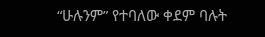“ሁሉንም” የተባለው ቀደም ባሉት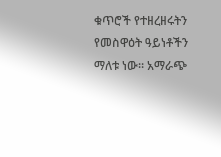ቁጥሮች የተዘረዘሩትን የመስዋዕት ዓይነቶችን ማለቱ ነው። አማራጭ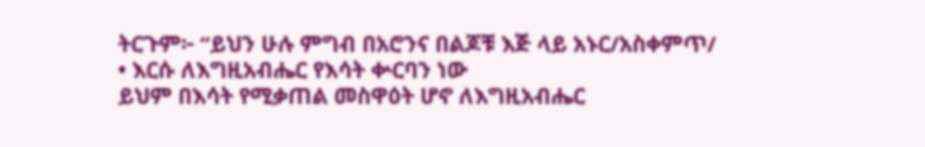ትርጉም፦ “ይህን ሁሉ ምግብ በአሮንና በልጆቹ እጅ ላይ አኑር/አስቀምጥ/
• እርሱ ለእግዚአብሔር የእሳት ቍርባን ነው
ይህም በእሳት የሚቃጠል መስዋዕት ሆኖ ለእግዚአብሔር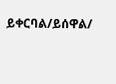ይቀርባል/ይሰዋል/